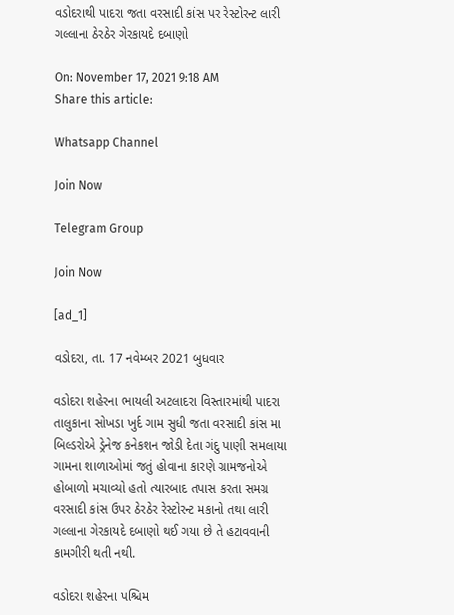વડોદરાથી પાદરા જતા વરસાદી કાંસ પર રેસ્ટોરન્ટ લારી ગલ્લાના ઠેરઠેર ગેરકાયદે દબાણો

On: November 17, 2021 9:18 AM
Share this article:

Whatsapp Channel

Join Now

Telegram Group

Join Now

[ad_1]

વડોદરા, તા. 17 નવેમ્બર 2021 બુધવાર

વડોદરા શહેરના ભાયલી અટલાદરા વિસ્તારમાંથી પાદરા તાલુકાના સોખડા ખુર્દ ગામ સુધી જતા વરસાદી કાંસ મા બિલ્ડરોએ ડ્રેનેજ કનેકશન જોડી દેતા ગંદુ પાણી સમલાયા ગામના શાળાઓમાં જતું હોવાના કારણે ગ્રામજનોએ હોબાળો મચાવ્યો હતો ત્યારબાદ તપાસ કરતા સમગ્ર વરસાદી કાંસ ઉપર ઠેરઠેર રેસ્ટોરન્ટ મકાનો તથા લારી ગલ્લાના ગેરકાયદે દબાણો થઈ ગયા છે તે હટાવવાની કામગીરી થતી નથી.

વડોદરા શહેરના પશ્ચિમ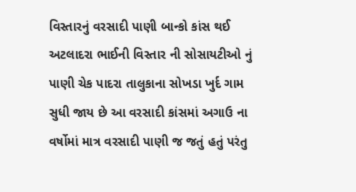વિસ્તારનું વરસાદી પાણી બાન્કો કાંસ થઈ અટલાદરા ભાઈની વિસ્તાર ની સોસાયટીઓ નું પાણી ચેક પાદરા તાલુકાના સોખડા ખુર્દ ગામ સુધી જાય છે આ વરસાદી કાંસમાં અગાઉ ના વર્ષોમાં માત્ર વરસાદી પાણી જ જતું હતું પરંતુ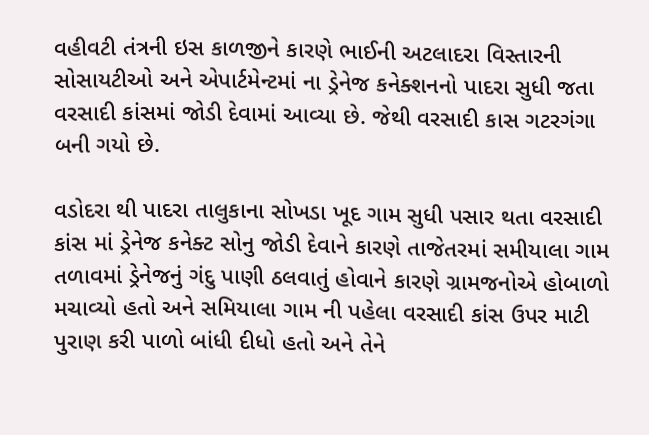વહીવટી તંત્રની ઇસ કાળજીને કારણે ભાઈની અટલાદરા વિસ્તારની સોસાયટીઓ અને એપાર્ટમેન્ટમાં ના ડ્રેનેજ કનેક્શનનો પાદરા સુધી જતા વરસાદી કાંસમાં જોડી દેવામાં આવ્યા છે. જેથી વરસાદી કાસ ગટરગંગા બની ગયો છે.

વડોદરા થી પાદરા તાલુકાના સોખડા ખૂદ ગામ સુધી પસાર થતા વરસાદી કાંસ માં ડ્રેનેજ કનેક્ટ સોનુ જોડી દેવાને કારણે તાજેતરમાં સમીયાલા ગામ તળાવમાં ડ્રેનેજનું ગંદુ પાણી ઠલવાતું હોવાને કારણે ગ્રામજનોએ હોબાળો મચાવ્યો હતો અને સમિયાલા ગામ ની પહેલા વરસાદી કાંસ ઉપર માટી પુરાણ કરી પાળો બાંધી દીધો હતો અને તેને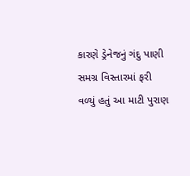કારણે ડ્રેનેજનું ગંદુ પાણી સમગ્ર વિસ્તારમાં ફરી વળ્યું હતું આ માટી પુરાણ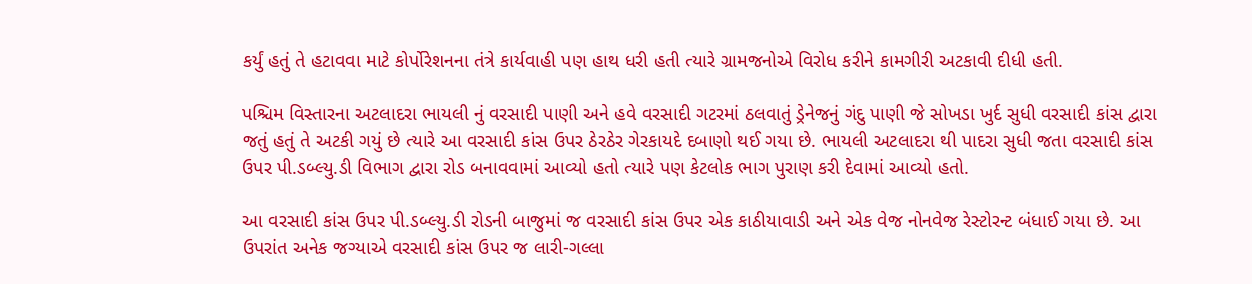કર્યું હતું તે હટાવવા માટે કોર્પોરેશનના તંત્રે કાર્યવાહી પણ હાથ ધરી હતી ત્યારે ગ્રામજનોએ વિરોધ કરીને કામગીરી અટકાવી દીધી હતી.

પશ્ચિમ વિસ્તારના અટલાદરા ભાયલી નું વરસાદી પાણી અને હવે વરસાદી ગટરમાં ઠલવાતું ડ્રેનેજનું ગંદુ પાણી જે સોખડા ખુર્દ સુધી વરસાદી કાંસ દ્વારા જતું હતું તે અટકી ગયું છે ત્યારે આ વરસાદી કાંસ ઉપર ઠેરઠેર ગેરકાયદે દબાણો થઈ ગયા છે. ભાયલી અટલાદરા થી પાદરા સુધી જતા વરસાદી કાંસ ઉપર પી.ડબ્લ્યુ.ડી વિભાગ દ્વારા રોડ બનાવવામાં આવ્યો હતો ત્યારે પણ કેટલોક ભાગ પુરાણ કરી દેવામાં આવ્યો હતો.

આ વરસાદી કાંસ ઉપર પી.ડબ્લ્યુ.ડી રોડની બાજુમાં જ વરસાદી કાંસ ઉપર એક કાઠીયાવાડી અને એક વેજ નોનવેજ રેસ્ટોરન્ટ બંધાઈ ગયા છે. આ ઉપરાંત અનેક જગ્યાએ વરસાદી કાંસ ઉપર જ લારી-ગલ્લા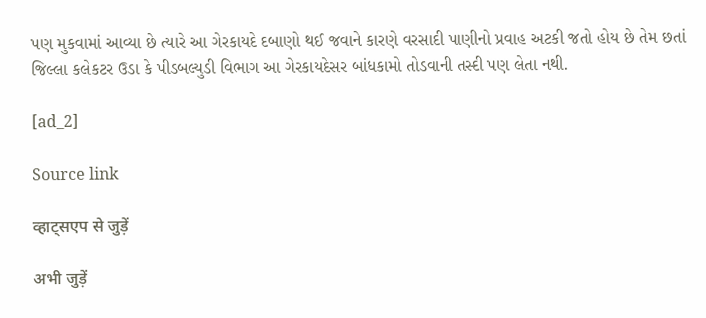પણ મુકવામાં આવ્યા છે ત્યારે આ ગેરકાયદે દબાણો થઈ જવાને કારણે વરસાદી પાણીનો પ્રવાહ અટકી જતો હોય છે તેમ છતાં જિલ્લા કલેકટર ઉડા કે પીડબલ્યુડી વિભાગ આ ગેરકાયદેસર બાંધકામો તોડવાની તસ્દી પણ લેતા નથી.

[ad_2]

Source link

व्हाट्सएप से जुड़ें

अभी जुड़ें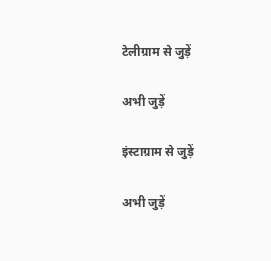टेलीग्राम से जुड़ें

अभी जुड़ें

इंस्टाग्राम से जुड़ें

अभी जुड़ें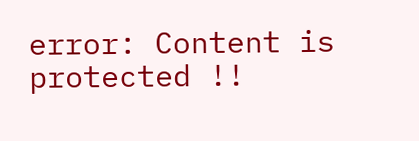error: Content is protected !!